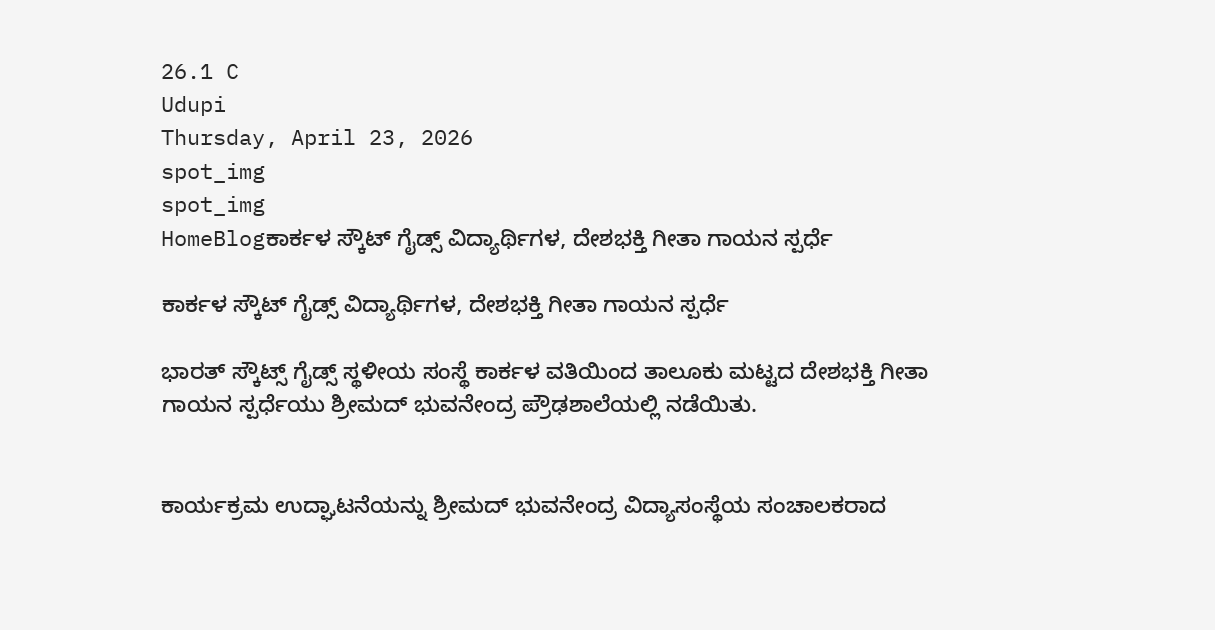26.1 C
Udupi
Thursday, April 23, 2026
spot_img
spot_img
HomeBlogಕಾರ್ಕಳ ಸ್ಕೌಟ್ ಗೈಡ್ಸ್ ವಿದ್ಯಾರ್ಥಿಗಳ, ದೇಶಭಕ್ತಿ ಗೀತಾ ಗಾಯನ ಸ್ಪರ್ಧೆ

ಕಾರ್ಕಳ ಸ್ಕೌಟ್ ಗೈಡ್ಸ್ ವಿದ್ಯಾರ್ಥಿಗಳ, ದೇಶಭಕ್ತಿ ಗೀತಾ ಗಾಯನ ಸ್ಪರ್ಧೆ

ಭಾರತ್ ಸ್ಕೌಟ್ಸ್ ಗೈಡ್ಸ್ ಸ್ಥಳೀಯ ಸಂಸ್ಥೆ ಕಾರ್ಕಳ ವತಿಯಿಂದ ತಾಲೂಕು ಮಟ್ಟದ ದೇಶಭಕ್ತಿ ಗೀತಾ ಗಾಯನ ಸ್ಪರ್ಧೆಯು ಶ್ರೀಮದ್ ಭುವನೇಂದ್ರ ಪ್ರೌಢಶಾಲೆಯಲ್ಲಿ ನಡೆಯಿತು.


ಕಾರ್ಯಕ್ರಮ ಉದ್ಘಾಟನೆಯನ್ನು ಶ್ರೀಮದ್ ಭುವನೇಂದ್ರ ವಿದ್ಯಾಸಂಸ್ಥೆಯ ಸಂಚಾಲಕರಾದ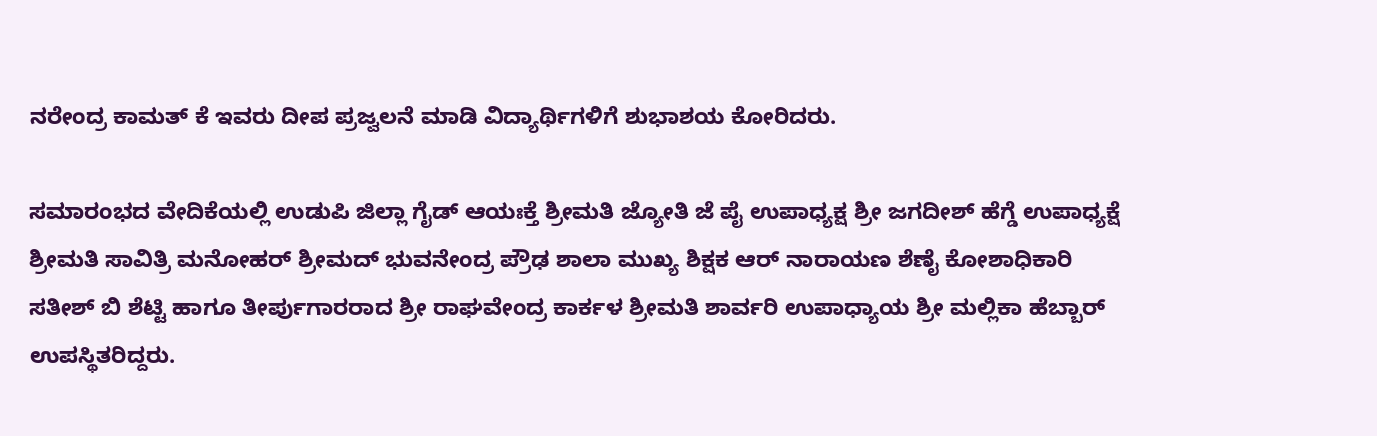ನರೇಂದ್ರ ಕಾಮತ್ ಕೆ ಇವರು ದೀಪ ಪ್ರಜ್ವಲನೆ ಮಾಡಿ ವಿದ್ಯಾರ್ಥಿಗಳಿಗೆ ಶುಭಾಶಯ ಕೋರಿದರು.

ಸಮಾರಂಭದ ವೇದಿಕೆಯಲ್ಲಿ ಉಡುಪಿ ಜಿಲ್ಲಾ ಗೈಡ್ ಆಯಃಕ್ತೆ ಶ್ರೀಮತಿ ಜ್ಯೋತಿ ಜೆ ಪೈ ಉಪಾಧ್ಯಕ್ಷ ಶ್ರೀ ಜಗದೀಶ್ ಹೆಗ್ಡೆ ಉಪಾಧ್ಯಕ್ಷೆ ಶ್ರೀಮತಿ ಸಾವಿತ್ರಿ ಮನೋಹರ್ ಶ್ರೀಮದ್ ಭುವನೇಂದ್ರ ಪ್ರೌಢ ಶಾಲಾ ಮುಖ್ಯ ಶಿಕ್ಷಕ ಆರ್ ನಾರಾಯಣ ಶೆಣೈ ಕೋಶಾಧಿಕಾರಿ ಸತೀಶ್ ಬಿ ಶೆಟ್ಟಿ ಹಾಗೂ ತೀರ್ಪುಗಾರರಾದ ಶ್ರೀ ರಾಘವೇಂದ್ರ ಕಾರ್ಕಳ ಶ್ರೀಮತಿ ಶಾರ್ವರಿ ಉಪಾಧ್ಯಾಯ ಶ್ರೀ ಮಲ್ಲಿಕಾ ಹೆಬ್ಬಾರ್ ಉಪಸ್ಥಿತರಿದ್ದರು.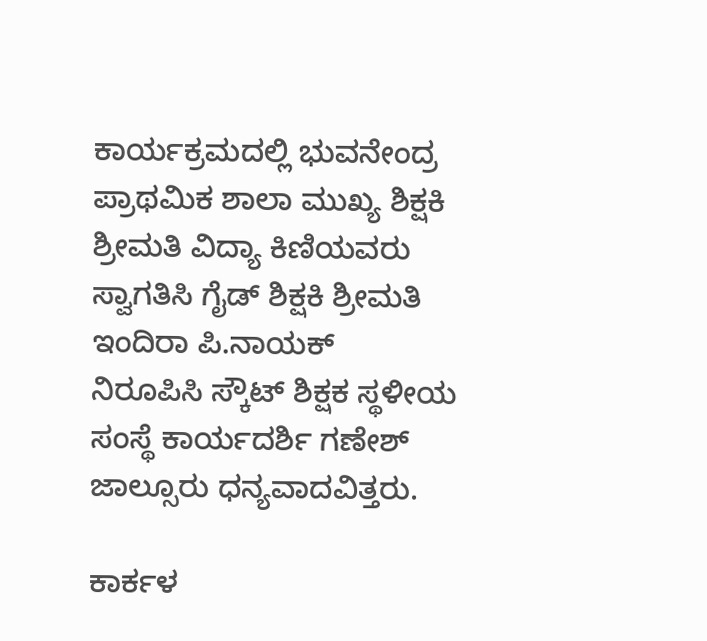ಕಾರ್ಯಕ್ರಮದಲ್ಲಿ ಭುವನೇಂದ್ರ ಪ್ರಾಥಮಿಕ ಶಾಲಾ ಮುಖ್ಯ ಶಿಕ್ಷಕಿ ಶ್ರೀಮತಿ ವಿದ್ಯಾ ಕಿಣಿಯವರು ಸ್ವಾಗತಿಸಿ ಗೈಡ್ ಶಿಕ್ಷಕಿ ಶ್ರೀಮತಿ ಇಂದಿರಾ ಪಿ.ನಾಯಕ್ ನಿರೂಪಿಸಿ ‌ಸ್ಕೌಟ್ ಶಿಕ್ಷಕ ಸ್ಥಳೀಯ ಸಂಸ್ಥೆ ಕಾರ್ಯದರ್ಶಿ ಗಣೇಶ್ ಜಾಲ್ಸೂರು ಧನ್ಯವಾದವಿತ್ತರು.

ಕಾರ್ಕಳ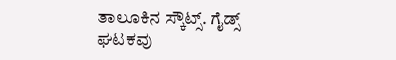ತಾಲೂಕಿನ ಸ್ಕೌಟ್ಸ್. ಗೈಡ್ಸ್ ಘಟಕವು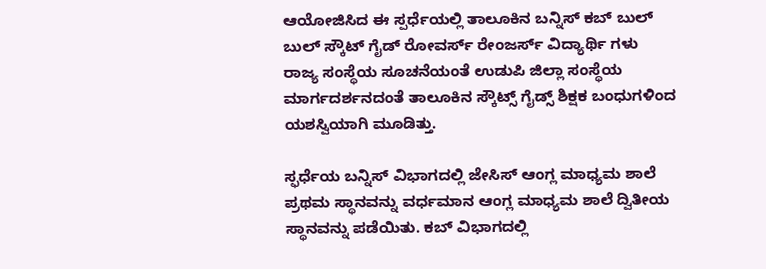ಆಯೋಜಿಸಿದ ಈ ಸ್ಪರ್ಧೆಯಲ್ಲಿ ತಾಲೂಕಿನ ಬನ್ನಿಸ್ ಕಬ್ ಬುಲ್ ಬುಲ್ ಸ್ಕೌಟ್ ಗೈಡ್ ರೋವರ್ಸ್ ರೇಂಜರ್ಸ್ ವಿದ್ಯಾರ್ಥಿ ಗಳು ರಾಜ್ಯ ಸಂಸ್ಥೆಯ ಸೂಚನೆಯಂತೆ ಉಡುಪಿ ಜಿಲ್ಲಾ ಸಂಸ್ಥೆಯ ಮಾರ್ಗದರ್ಶನದಂತೆ ತಾಲೂಕಿನ ಸ್ಕೌಟ್ಸ್ ಗೈಡ್ಸ್ ಶಿಕ್ಷಕ ಬಂಧುಗಳಿಂದ ಯಶಸ್ವಿಯಾಗಿ ಮೂಡಿತ್ತು.

ಸ್ಫರ್ಧೆಯ ಬನ್ನಿಸ್ ವಿಭಾಗದಲ್ಲಿ ಜೇಸಿಸ್ ಆಂಗ್ಲ ಮಾಧ್ಯಮ ಶಾಲೆ ಪ್ರಥಮ ಸ್ಥಾನವನ್ನು ವರ್ಧಮಾನ ಆಂಗ್ಲ ಮಾಧ್ಯಮ ಶಾಲೆ ದ್ವಿತೀಯ ಸ್ಥಾನವನ್ನು ಪಡೆಯಿತು. ಕಬ್ ವಿಭಾಗದಲ್ಲಿ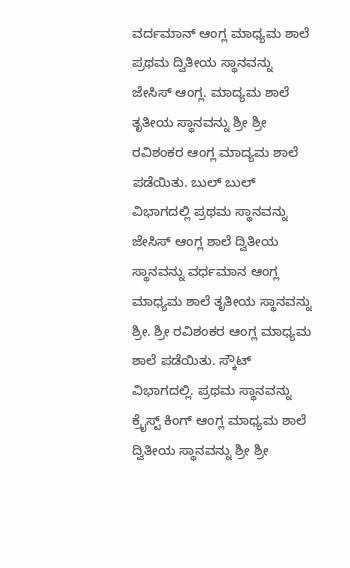ವರ್ದಮಾನ್ ಆಂಗ್ಲ ಮಾಧ್ಯಮ ಶಾಲೆ ಪ್ರಥಮ ದ್ವಿತೀಯ ಸ್ಥಾನವನ್ನು ಜೇಸಿಸ್ ಆಂಗ್ಲ. ಮಾದ್ಯಮ ಶಾಲೆ ತೃತೀಯ ಸ್ಥಾನವನ್ನು ಶ್ರೀ ಶ್ರೀ ರವಿಶಂಕರ ಆಂಗ್ಲ ಮಾದ್ಯಮ ಶಾಲೆ ಪಡೆಯಿತು. ಬುಲ್ ಬುಲ್ ವಿಭಾಗದಲ್ಲಿ ಪ್ರಥಮ ಸ್ಥಾನವನ್ನು ಜೇಸಿಸ್ ಆಂಗ್ಲ ಶಾಲೆ ದ್ವಿತೀಯ ಸ್ಥಾನವನ್ನು ವರ್ಧಮಾನ ಆಂಗ್ಲ ಮಾಧ್ಯಮ ಶಾಲೆ ತೃತೀಯ ಸ್ಥಾನವನ್ನು ಶ್ರೀ. ಶ್ರೀ ರವಿಶಂಕರ ಆಂಗ್ಲ ಮಾಧ್ಯಮ ಶಾಲೆ ಪಡೆಯಿತು. ಸ್ಕೌಟ್ ವಿಭಾಗದಲ್ಲಿ. ಪ್ರಥಮ ಸ್ಥಾನವನ್ನು ಕ್ರೈಸ್ಟ್ ಕಿಂಗ್ ಆಂಗ್ಲ ಮಾಧ್ಯಮ ಶಾಲೆ ದ್ವಿತೀಯ ಸ್ಥಾನವನ್ನು ಶ್ರೀ ಶ್ರೀ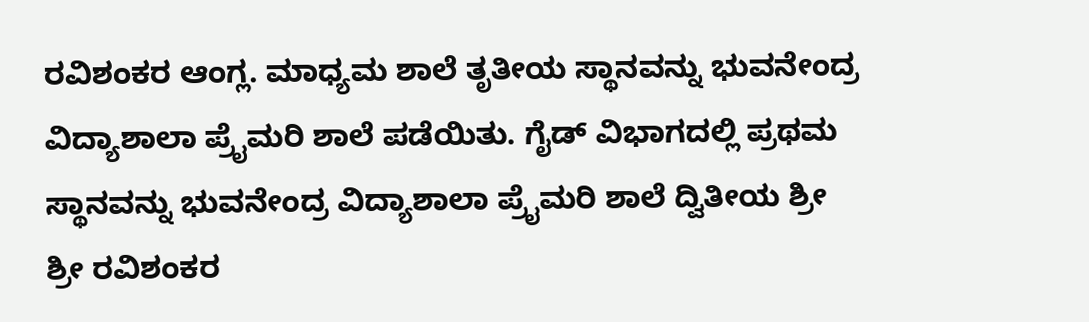ರವಿಶಂಕರ ಆಂಗ್ಲ. ಮಾಧ್ಯಮ ಶಾಲೆ ತೃತೀಯ ಸ್ಥಾನವನ್ನು ಭುವನೇಂದ್ರ ವಿದ್ಯಾಶಾಲಾ ಪ್ರೈಮರಿ ಶಾಲೆ ಪಡೆಯಿತು. ಗೈಡ್ ವಿಭಾಗದಲ್ಲಿ ಪ್ರಥಮ ಸ್ಥಾನವನ್ನು ಭುವನೇಂದ್ರ ವಿದ್ಯಾಶಾಲಾ ಪ್ರೈಮರಿ ಶಾಲೆ ದ್ವಿತೀಯ ಶ್ರೀ ಶ್ರೀ ರವಿಶಂಕರ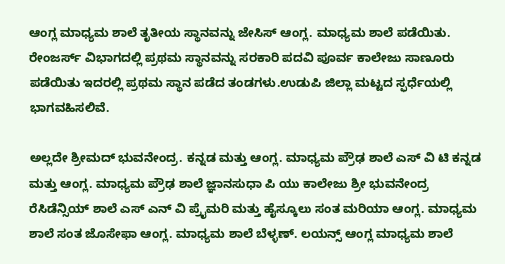ಆಂಗ್ಲ ಮಾಧ್ಯಮ ಶಾಲೆ ತೃತೀಯ ಸ್ಥಾನವನ್ನು ಜೇಸಿಸ್ ಆಂಗ್ಲ. ಮಾಧ್ಯಮ ಶಾಲೆ ಪಡೆಯಿತು. ರೇಂಜರ್ಸ್ ವಿಭಾಗದಲ್ಲಿ ಪ್ರಥಮ ಸ್ಥಾನವನ್ನು ಸರಕಾರಿ ಪದವಿ ಪೂರ್ವ ಕಾಲೇಜು ಸಾಣೂರು ಪಡೆಯಿತು‌ ಇದರಲ್ಲಿ ಪ್ರಥಮ ಸ್ಥಾನ ಪಡೆದ ತಂಡಗಳು.ಉಡುಪಿ ಜಿಲ್ಲಾ ಮಟ್ಟದ ಸ್ಫರ್ಧೆಯಲ್ಲಿ ಭಾಗವಹಿಸಲಿವೆ.

ಅಲ್ಲದೇ ಶ್ರೀಮದ್ ಭುವನೇಂದ್ರ. ಕನ್ನಡ ಮತ್ತು ಆಂಗ್ಲ. ಮಾಧ್ಯಮ ಪ್ರೌಢ ಶಾಲೆ ಎಸ್ ವಿ ಟಿ ಕನ್ನಡ ಮತ್ತು ಆಂಗ್ಲ. ಮಾಧ್ಯಮ ಪ್ರೌಢ ಶಾಲೆ ಜ್ಞಾನಸುಧಾ ಪಿ ಯು ಕಾಲೇಜು ಶ್ರೀ ಭುವನೇಂದ್ರ ರೆಸಿಡೆನ್ಸಿಯ್ ಶಾಲೆ ಎಸ್ ಎನ್ ವಿ ಪ್ರೈಮರಿ ಮತ್ತು ಹೈಸ್ಕೂಲು ಸಂತ ಮರಿಯಾ ಆಂಗ್ಲ. ಮಾಧ್ಯಮ ಶಾಲೆ ಸಂತ ಜೊಸೇಫಾ ಆಂಗ್ಲ. ಮಾಧ್ಯಮ ಶಾಲೆ ಬೆಳ್ಳಣ್. ಲಯನ್ಸ್ ಆಂಗ್ಲ ಮಾಧ್ಯಮ ಶಾಲೆ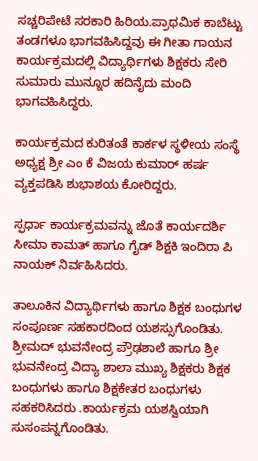ಸಚ್ಚರಿಪೇಟೆ ಸರಕಾರಿ ಹಿರಿಯ.ಪ್ರಾಥಮಿಕ ಕಾಬೆಟ್ಟು ತಂಡಗಳೂ ಭಾಗವಹಿಸಿದ್ದವು ಈ ಗೀತಾ ಗಾಯನ ಕಾರ್ಯಕ್ರಮದಲ್ಲಿ ವಿದ್ಯಾರ್ಥಿಗಳು ಶಿಕ್ಷಕರು ಸೇರಿ ಸುಮಾರು ಮುನ್ನೂರ ಹದಿನೈದು ಮಂದಿ ಭಾಗವಹಿಸಿದ್ದರು.

ಕಾರ್ಯಕ್ರಮದ ಕುರಿತಂತೆ ಕಾರ್ಕಳ ಸ್ಥಳೀಯ ಸಂಸ್ಥೆ ಅಧ್ಯಕ್ಷ ಶ್ರೀ ಎಂ ಕೆ ವಿಜಯ ಕುಮಾರ್ ಹರ್ಷ ವ್ಯಕ್ತಪಡಿಸಿ ಶುಭಾಶಯ ಕೋರಿದ್ದರು.

ಸ್ಫರ್ಧಾ ಕಾರ್ಯಕ್ರಮವನ್ನು ಜೊತೆ ಕಾರ್ಯದರ್ಶಿ ಸೀಮಾ ಕಾಮತ್ ಹಾಗೂ ಗೈಡ್ ಶಿಕ್ಷಕಿ ಇಂದಿರಾ ಪಿ ನಾಯಕ್ ನಿರ್ವಹಿಸಿದರು.

ತಾಲೂಕಿನ ವಿದ್ಯಾರ್ಥಿಗಳು ಹಾಗೂ ಶಿಕ್ಷಕ ಬಂಧುಗಳ ಸಂಪೂರ್ಣ ಸಹಕಾರದಿಂದ ಯಶಸ್ಸುಗೊಂಡಿತು. ಶ್ರೀಮದ್ ಭುವನೇಂದ್ರ ಪ್ರೌಢಶಾಲೆ ಹಾಗೂ ಶ್ರೀ ಭುವನೇಂದ್ರ ವಿದ್ಯಾ ಶಾಲಾ ಮುಖ್ಯ ಶಿಕ್ಷಕರು ಶಿಕ್ಷಕ ಬಂಧುಗಳು ಹಾಗೂ ಶಿಕ್ಷಕೇತರ ಬಂಧುಗಳು ಸಹಕರಿಸಿದರು .ಕಾರ್ಯಕ್ರಮ ಯಶಸ್ವಿಯಾಗಿ ಸುಸಂಪನ್ನಗೊಂಡಿತು.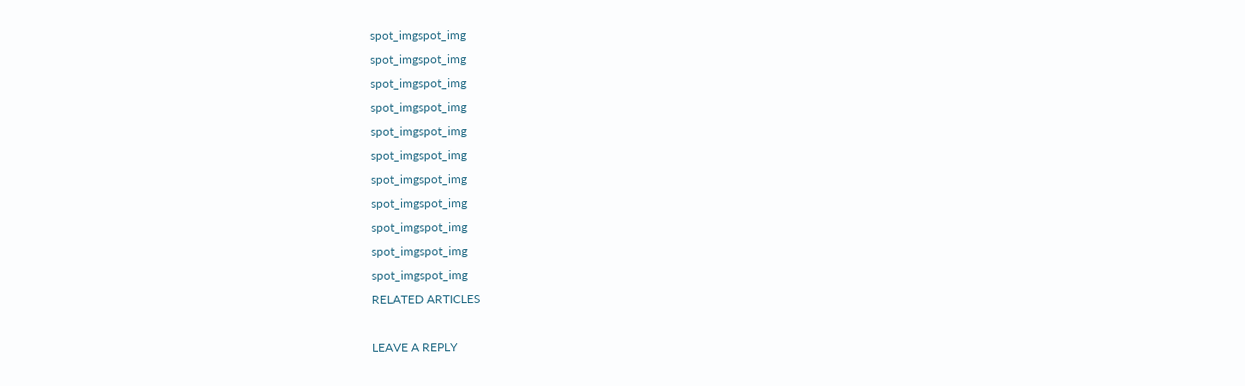spot_imgspot_img
spot_imgspot_img
spot_imgspot_img
spot_imgspot_img
spot_imgspot_img
spot_imgspot_img
spot_imgspot_img
spot_imgspot_img
spot_imgspot_img
spot_imgspot_img
spot_imgspot_img
RELATED ARTICLES

LEAVE A REPLY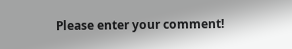Please enter your comment!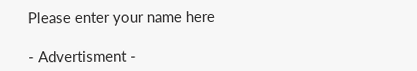Please enter your name here

- Advertisment -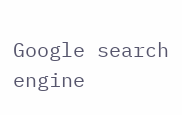Google search engine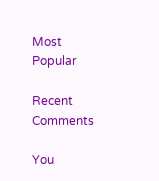Most Popular

Recent Comments

You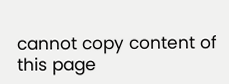cannot copy content of this page